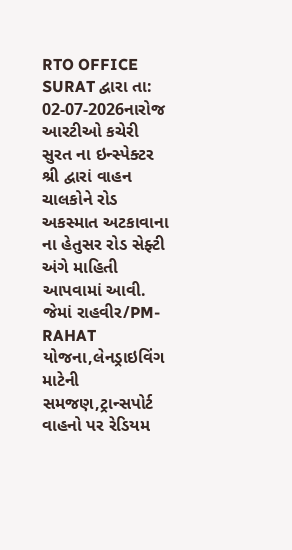RTO OFFICE SURAT દ્વારા તા: 02-07-2026નારોજ આરટીઓ કચેરી સુરત ના ઇન્સ્પેક્ટર શ્રી દ્વારાં વાહન ચાલકોને રોડ અકસ્માત અટકાવાના ના હેતુસર રોડ સેફ્ટી અંગે માહિતી આપવામાં આવી. જેમાં રાહવીર/PM-RAHAT યોજના,લેનડ્રાઇવિંગ માટેની સમજણ,ટ્રાન્સપોર્ટ વાહનો પર રેડિયમ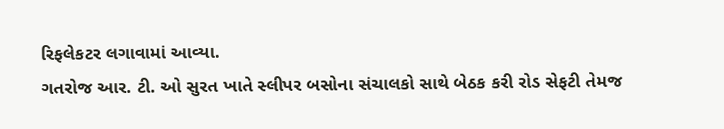રિફલેકટર લગાવામાં આવ્યા.
ગતરોજ આર. ટી. ઓ સુરત ખાતે સ્લીપર બસોના સંચાલકો સાથે બેઠક કરી રોડ સેફટી તેમજ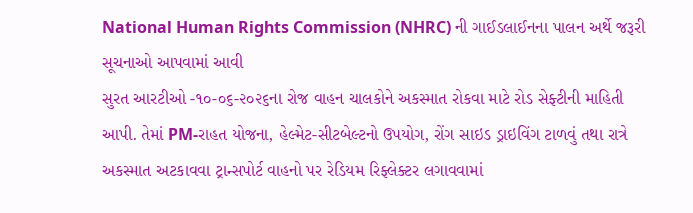National Human Rights Commission (NHRC) ની ગાઈડલાઈનના પાલન અર્થે જરૂરી સૂચનાઓ આપવામાં આવી
સુરત આરટીઓ -૧૦-૦૬-૨૦૨૬ના રોજ વાહન ચાલકોને અકસ્માત રોકવા માટે રોડ સેફ્ટીની માહિતી આપી. તેમાં PM-રાહત યોજના, હેલ્મેટ-સીટબેલ્ટનો ઉપયોગ, રોંગ સાઇડ ડ્રાઇવિંગ ટાળવું તથા રાત્રે અકસ્માત અટકાવવા ટ્રાન્સપોર્ટ વાહનો પર રેડિયમ રિફ્લેક્ટર લગાવવામાં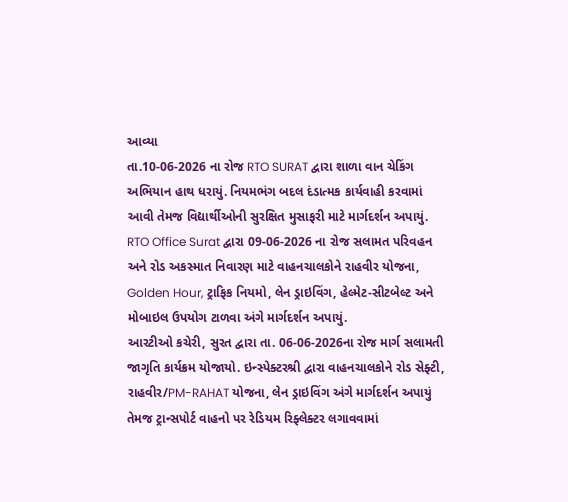આવ્યા
તા.10-06-2026 ના રોજ RTO SURAT દ્વારા શાળા વાન ચેકિંગ અભિયાન હાથ ધરાયું. નિયમભંગ બદલ દંડાત્મક કાર્યવાહી કરવામાં આવી તેમજ વિદ્યાર્થીઓની સુરક્ષિત મુસાફરી માટે માર્ગદર્શન અપાયું.
RTO Office Surat દ્વારા 09-06-2026 ના રોજ સલામત પરિવહન અને રોડ અકસ્માત નિવારણ માટે વાહનચાલકોને રાહવીર યોજના, Golden Hour, ટ્રાફિક નિયમો, લેન ડ્રાઇવિંગ, હેલ્મેટ-સીટબેલ્ટ અને મોબાઇલ ઉપયોગ ટાળવા અંગે માર્ગદર્શન અપાયું.
આરટીઓ કચેરી, સુરત દ્વારા તા. 06-06-2026ના રોજ માર્ગ સલામતી જાગૃતિ કાર્યક્રમ યોજાયો. ઇન્સ્પેક્ટરશ્રી દ્વારા વાહનચાલકોને રોડ સેફ્ટી, રાહવીર/PM-RAHAT યોજના, લેન ડ્રાઇવિંગ અંગે માર્ગદર્શન અપાયું તેમજ ટ્રાન્સપોર્ટ વાહનો પર રેડિયમ રિફ્લેક્ટર લગાવવામાં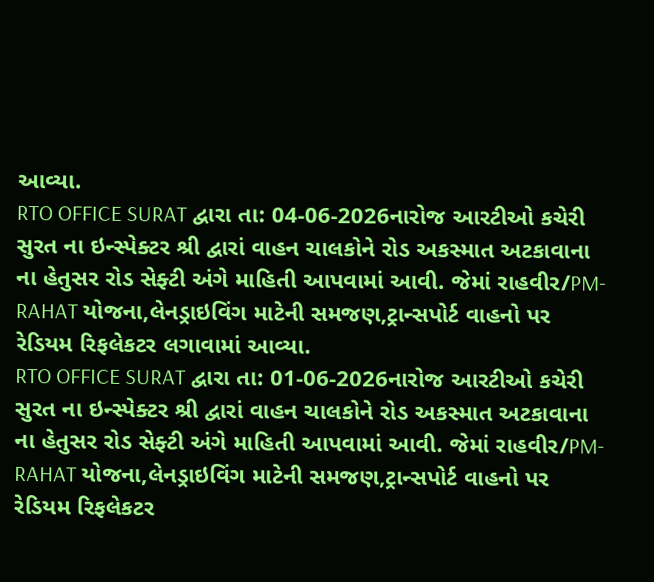આવ્યા.
RTO OFFICE SURAT દ્વારા તા: 04-06-2026નારોજ આરટીઓ કચેરી સુરત ના ઇન્સ્પેક્ટર શ્રી દ્વારાં વાહન ચાલકોને રોડ અકસ્માત અટકાવાના ના હેતુસર રોડ સેફ્ટી અંગે માહિતી આપવામાં આવી. જેમાં રાહવીર/PM-RAHAT યોજના,લેનડ્રાઇવિંગ માટેની સમજણ,ટ્રાન્સપોર્ટ વાહનો પર રેડિયમ રિફલેકટર લગાવામાં આવ્યા.
RTO OFFICE SURAT દ્વારા તા: 01-06-2026નારોજ આરટીઓ કચેરી સુરત ના ઇન્સ્પેક્ટર શ્રી દ્વારાં વાહન ચાલકોને રોડ અકસ્માત અટકાવાના ના હેતુસર રોડ સેફ્ટી અંગે માહિતી આપવામાં આવી. જેમાં રાહવીર/PM-RAHAT યોજના,લેનડ્રાઇવિંગ માટેની સમજણ,ટ્રાન્સપોર્ટ વાહનો પર રેડિયમ રિફલેકટર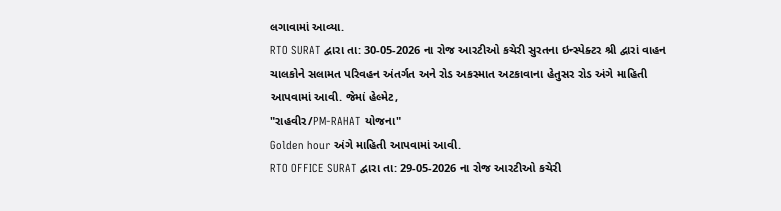લગાવામાં આવ્યા.
RTO SURAT દ્વારા તા: 30-05-2026 ના રોજ આરટીઓ કચેરી સુરતના ઇન્સ્પેક્ટર શ્રી દ્વારાં વાહન ચાલકોને સલામત પરિવહન અંતર્ગત અને રોડ અકસ્માત અટકાવાના હેતુસર રોડ અંગે માહિતી આપવામાં આવી. જેમાં હેલ્મેટ,
"રાહવીર/PM-RAHAT યોજના"
Golden hour અંગે માહિતી આપવામાં આવી.
RTO OFFICE SURAT દ્વારા તા: 29-05-2026 ના રોજ આરટીઓ કચેરી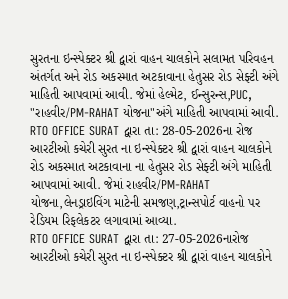સુરતના ઇન્સ્પેક્ટર શ્રી દ્વારાં વાહન ચાલકોને સલામત પરિવહન અંતર્ગત અને રોડ અકસ્માત અટકાવાના હેતુસર રોડ સેફ્ટી અંગે માહિતી આપવામાં આવી. જેમાં હેલ્મેટ, ઈન્સુરન્સ,PUC,
"રાહવીર/PM-RAHAT યોજના"અંગે માહિતી આપવામાં આવી.
RTO OFFICE SURAT દ્વારા તા: 28-05-2026ના રોજ આરટીઓ કચેરી સુરત ના ઇન્સ્પેક્ટર શ્રી દ્વારાં વાહન ચાલકોને રોડ અકસ્માત અટકાવાના ના હેતુસર રોડ સેફ્ટી અંગે માહિતી આપવામાં આવી. જેમાં રાહવીર/PM-RAHAT યોજના,લેનડ્રાઇવિંગ માટેની સમજણ,ટ્રાન્સપોર્ટ વાહનો પર રેડિયમ રિફલેકટર લગાવામાં આવ્યા.
RTO OFFICE SURAT દ્વારા તા: 27-05-2026નારોજ આરટીઓ કચેરી સુરત ના ઇન્સ્પેક્ટર શ્રી દ્વારાં વાહન ચાલકોને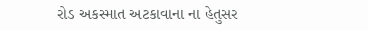રોડ અકસ્માત અટકાવાના ના હેતુસર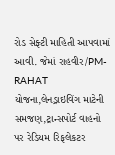રોડ સેફ્ટી માહિતી આપવામાં આવી. જેમાં રાહવીર/PM-RAHAT યોજના,લેનડ્રાઇવિંગ માટેની સમજણ,ટ્રાન્સપોર્ટ વાહનો પર રેડિયમ રિફલેકટર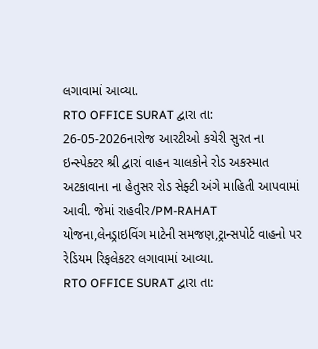લગાવામાં આવ્યા.
RTO OFFICE SURAT દ્વારા તા: 26-05-2026નારોજ આરટીઓ કચેરી સુરત ના ઇન્સ્પેક્ટર શ્રી દ્વારાં વાહન ચાલકોને રોડ અકસ્માત અટકાવાના ના હેતુસર રોડ સેફ્ટી અંગે માહિતી આપવામાં આવી. જેમાં રાહવીર/PM-RAHAT યોજના,લેનડ્રાઇવિંગ માટેની સમજણ,ટ્રાન્સપોર્ટ વાહનો પર રેડિયમ રિફલેકટર લગાવામાં આવ્યા.
RTO OFFICE SURAT દ્વારા તા: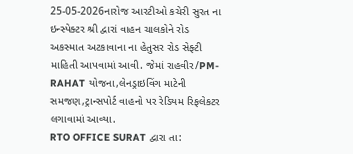25-05-2026નારોજ આરટીઓ કચેરી સુરત ના ઇન્સ્પેક્ટર શ્રી દ્વારાં વાહન ચાલકોને રોડ અકસ્માત અટકાવાના ના હેતુસર રોડ સેફ્ટી માહિતી આપવામાં આવી. જેમાં રાહવીર/PM-RAHAT યોજના,લેનડ્રાઇવિંગ માટેની સમજણ,ટ્રાન્સપોર્ટ વાહનો પર રેડિયમ રિફલેકટર લગાવામાં આવ્યા.
RTO OFFICE SURAT દ્વારા તા: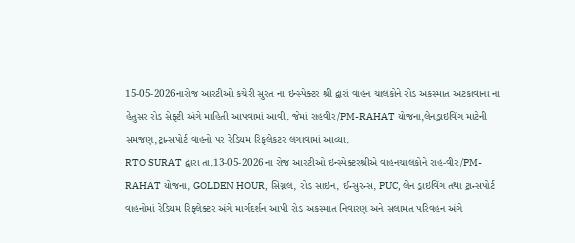15-05-2026નારોજ આરટીઓ કચેરી સુરત ના ઇન્સ્પેક્ટર શ્રી દ્વારાં વાહન ચાલકોને રોડ અકસ્માત અટકાવાના ના હેતુસર રોડ સેફ્ટી અંગે માહિતી આપવામાં આવી. જેમાં રાહવીર/PM-RAHAT યોજના,લેનડ્રાઇવિંગ માટેની સમજણ,ટ્રાન્સપોર્ટ વાહનો પર રેડિયમ રિફલેકટર લગાવામાં આવ્યા.
RTO SURAT દ્વારા તા.13-05-2026ના રોજ આરટીઓ ઇન્સ્પેક્ટરશ્રીએ વાહનચાલકોને રાહ-વીર/PM-RAHAT યોજના, GOLDEN HOUR, સિગ્નલ, રોડ સાઇન, ઈન્સુરન્સ, PUC, લેન ડ્રાઇવિંગ તથા ટ્રાન્સપોર્ટ વાહનોમાં રેડિયમ રિફ્લેક્ટર અંગે માર્ગદર્શન આપી રોડ અકસ્માત નિવારણ અને સલામત પરિવહન અંગે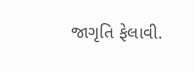જાગૃતિ ફેલાવી.